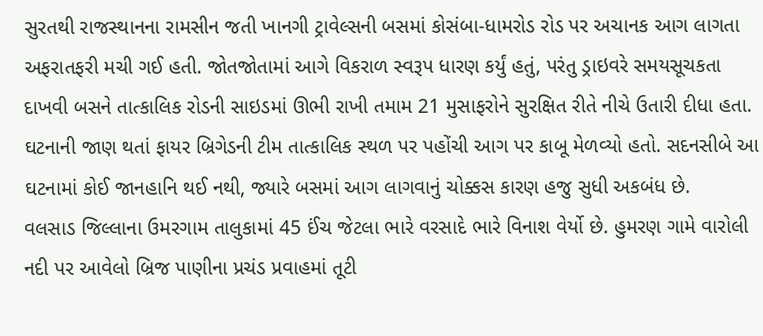સુરતથી રાજસ્થાનના રામસીન જતી ખાનગી ટ્રાવેલ્સની બસમાં કોસંબા-ધામરોડ રોડ પર અચાનક આગ લાગતા અફરાતફરી મચી ગઈ હતી. જોતજોતામાં આગે વિકરાળ સ્વરૂપ ધારણ કર્યું હતું, પરંતુ ડ્રાઇવરે સમયસૂચકતા દાખવી બસને તાત્કાલિક રોડની સાઇડમાં ઊભી રાખી તમામ 21 મુસાફરોને સુરક્ષિત રીતે નીચે ઉતારી દીધા હતા. ઘટનાની જાણ થતાં ફાયર બ્રિગેડની ટીમ તાત્કાલિક સ્થળ પર પહોંચી આગ પર કાબૂ મેળવ્યો હતો. સદનસીબે આ ઘટનામાં કોઈ જાનહાનિ થઈ નથી, જ્યારે બસમાં આગ લાગવાનું ચોક્કસ કારણ હજુ સુધી અકબંધ છે.
વલસાડ જિલ્લાના ઉમરગામ તાલુકામાં 45 ઈંચ જેટલા ભારે વરસાદે ભારે વિનાશ વેર્યો છે. હુમરણ ગામે વારોલી નદી પર આવેલો બ્રિજ પાણીના પ્રચંડ પ્રવાહમાં તૂટી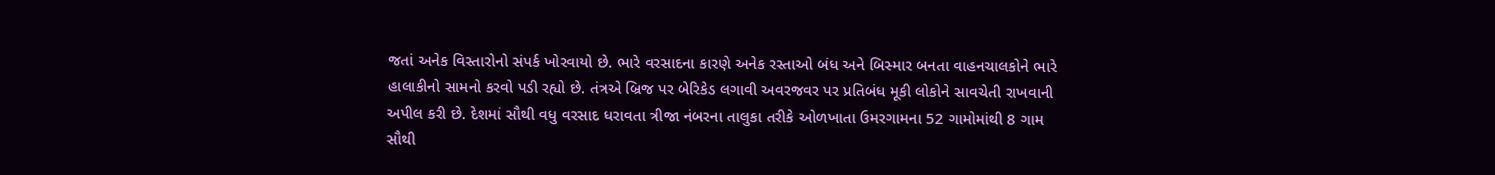જતાં અનેક વિસ્તારોનો સંપર્ક ખોરવાયો છે. ભારે વરસાદના કારણે અનેક રસ્તાઓ બંધ અને બિસ્માર બનતા વાહનચાલકોને ભારે હાલાકીનો સામનો કરવો પડી રહ્યો છે. તંત્રએ બ્રિજ પર બેરિકેડ લગાવી અવરજવર પર પ્રતિબંધ મૂકી લોકોને સાવચેતી રાખવાની અપીલ કરી છે. દેશમાં સૌથી વધુ વરસાદ ધરાવતા ત્રીજા નંબરના તાલુકા તરીકે ઓળખાતા ઉમરગામના 52 ગામોમાંથી 8 ગામ સૌથી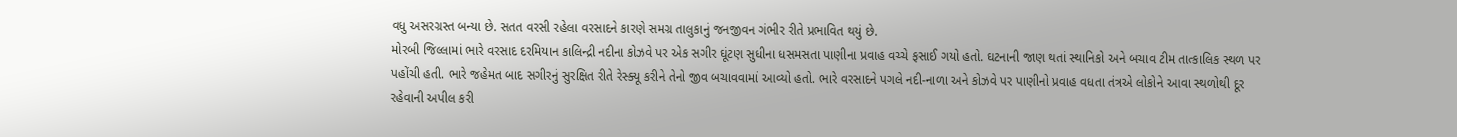વધુ અસરગ્રસ્ત બન્યા છે. સતત વરસી રહેલા વરસાદને કારણે સમગ્ર તાલુકાનું જનજીવન ગંભીર રીતે પ્રભાવિત થયું છે.
મોરબી જિલ્લામાં ભારે વરસાદ દરમિયાન કાલિન્દ્રી નદીના કોઝવે પર એક સગીર ઘૂંટણ સુધીના ધસમસતા પાણીના પ્રવાહ વચ્ચે ફસાઈ ગયો હતો. ઘટનાની જાણ થતાં સ્થાનિકો અને બચાવ ટીમ તાત્કાલિક સ્થળ પર પહોંચી હતી. ભારે જહેમત બાદ સગીરનું સુરક્ષિત રીતે રેસ્ક્યૂ કરીને તેનો જીવ બચાવવામાં આવ્યો હતો. ભારે વરસાદને પગલે નદી-નાળા અને કોઝવે પર પાણીનો પ્રવાહ વધતા તંત્રએ લોકોને આવા સ્થળોથી દૂર રહેવાની અપીલ કરી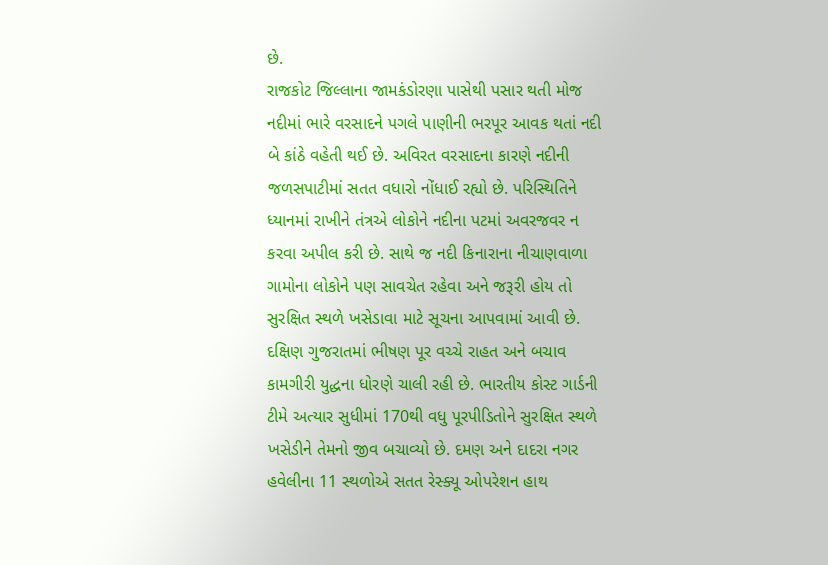છે.
રાજકોટ જિલ્લાના જામકંડોરણા પાસેથી પસાર થતી મોજ નદીમાં ભારે વરસાદને પગલે પાણીની ભરપૂર આવક થતાં નદી બે કાંઠે વહેતી થઈ છે. અવિરત વરસાદના કારણે નદીની જળસપાટીમાં સતત વધારો નોંધાઈ રહ્યો છે. પરિસ્થિતિને ધ્યાનમાં રાખીને તંત્રએ લોકોને નદીના પટમાં અવરજવર ન કરવા અપીલ કરી છે. સાથે જ નદી કિનારાના નીચાણવાળા ગામોના લોકોને પણ સાવચેત રહેવા અને જરૂરી હોય તો સુરક્ષિત સ્થળે ખસેડાવા માટે સૂચના આપવામાં આવી છે.
દક્ષિણ ગુજરાતમાં ભીષણ પૂર વચ્ચે રાહત અને બચાવ કામગીરી યુદ્ધના ધોરણે ચાલી રહી છે. ભારતીય કોસ્ટ ગાર્ડની ટીમે અત્યાર સુધીમાં 170થી વધુ પૂરપીડિતોને સુરક્ષિત સ્થળે ખસેડીને તેમનો જીવ બચાવ્યો છે. દમણ અને દાદરા નગર હવેલીના 11 સ્થળોએ સતત રેસ્ક્યૂ ઓપરેશન હાથ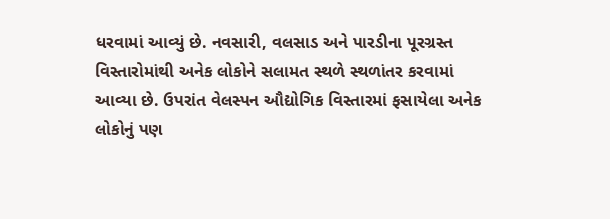ધરવામાં આવ્યું છે. નવસારી, વલસાડ અને પારડીના પૂરગ્રસ્ત વિસ્તારોમાંથી અનેક લોકોને સલામત સ્થળે સ્થળાંતર કરવામાં આવ્યા છે. ઉપરાંત વેલસ્પન ઔદ્યોગિક વિસ્તારમાં ફસાયેલા અનેક લોકોનું પણ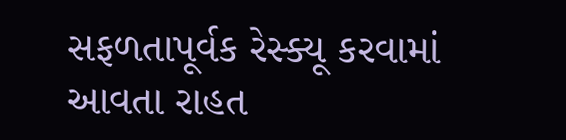સફળતાપૂર્વક રેસ્ક્યૂ કરવામાં આવતા રાહત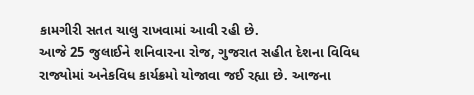કામગીરી સતત ચાલુ રાખવામાં આવી રહી છે.
આજે 25 જુલાઈને શનિવારના રોજ, ગુજરાત સહીત દેશના વિવિધ રાજ્યોમાં અનેકવિધ કાર્યક્રમો યોજાવા જઈ રહ્યા છે. આજના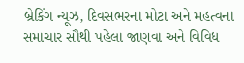બ્રેકિંગ ન્યૂઝ, દિવસભરના મોટા અને મહત્વના સમાચાર સૌથી પહેલા જાણવા અને વિવિધ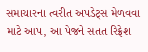સમાચારના ત્વરીત અપડેટ્સ મેળવવા માટે આપ, આ પેજને સતત રિફ્રેશ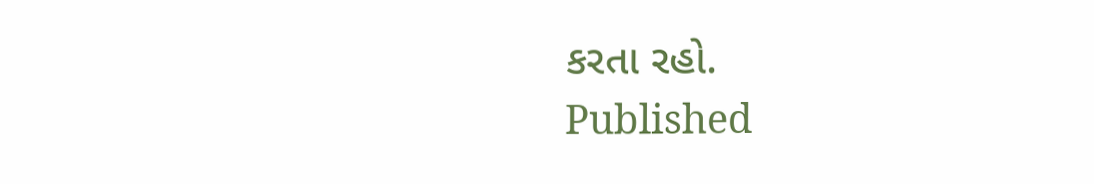કરતા રહો.
Published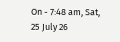On - 7:48 am, Sat, 25 July 26